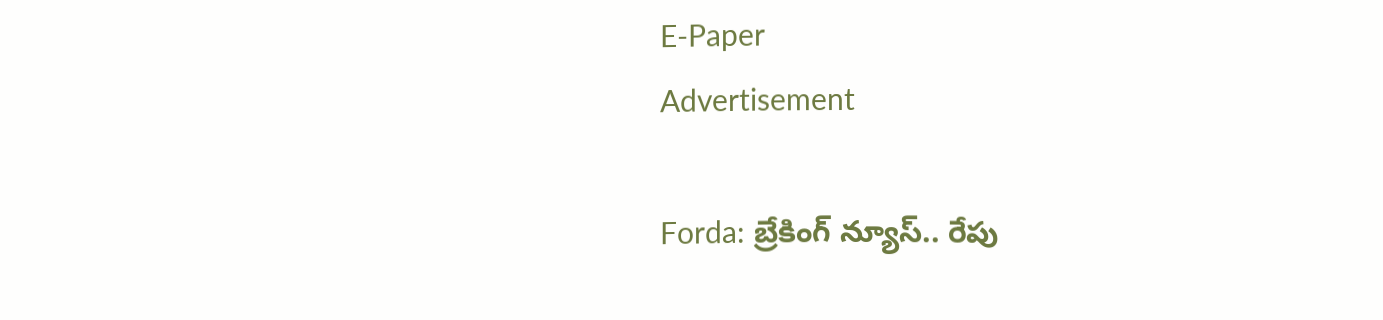E-Paper
Advertisement

Forda: బ్రేకింగ్ న్యూస్.. రేపు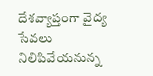దేశవ్యాప్తంగా వైద్య సేవలు నిలిపివేయనున్న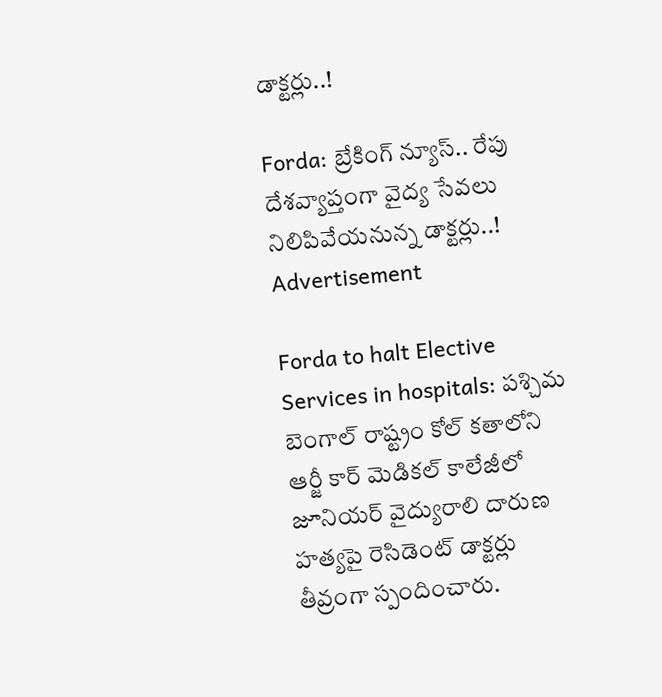డాక్టర్లు..!

Forda: బ్రేకింగ్ న్యూస్.. రేపు దేశవ్యాప్తంగా వైద్య సేవలు నిలిపివేయనున్న డాక్టర్లు..!
Advertisement

Forda to halt Elective Services in hospitals: పశ్చిమ బెంగాల్ రాష్ట్రం కోల్ కతాలోని ఆర్జీ కార్ మెడికల్ కాలేజీలో జూనియర్ వైద్యురాలి దారుణ హత్యపై రెసిడెంట్ డాక్టర్లు తీవ్రంగా స్పందించారు.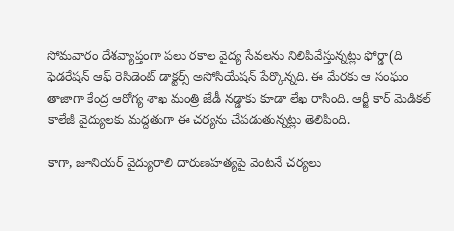సోమవారం దేశవ్యాప్తంగా పలు రకాల వైద్య సేవలను నిలిపివేస్తున్నట్లు ఫోర్డా(ది ఫెడరేషన్ ఆఫ్ రెసిడెంట్ డాక్టర్స్ అసోసియేషన్ పేర్కొన్నది. ఈ మేరకు ఆ సంఘం తాజాగా కేంద్ర ఆరోగ్య శాఖ మంత్రి జేడీ నడ్డాకు కూడా లేఖ రాసింది. ఆర్జీ కార్ మెడికల్ కాలేజీ వైద్యులకు మద్దతుగా ఈ చర్యను చేపడుతున్నట్లు తెలిపింది.

కాగా, జూనియర్ వైద్యురాలి దారుణహత్యపై వెంటనే చర్యలు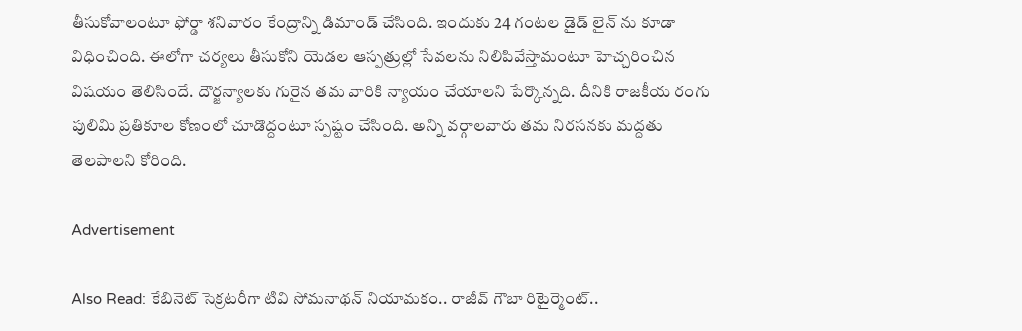తీసుకోవాలంటూ ఫోర్డా శనివారం కేంద్రాన్ని డిమాండ్ చేసింది. ఇందుకు 24 గంటల డైడ్ లైన్ ను కూడా విధించింది. ఈలోగా చర్యలు తీసుకోని యెడల ఆస్పత్రుల్లో సేవలను నిలిపివేస్తామంటూ హెచ్చరించిన విషయం తెలిసిందే. దౌర్జన్యాలకు గురైన తమ వారికి న్యాయం చేయాలని పేర్కొన్నది. దీనికి రాజకీయ రంగు పులిమి ప్రతికూల కోణంలో చూడొద్దంటూ స్పష్టం చేసింది. అన్ని వర్గాలవారు తమ నిరసనకు మద్దతు తెలపాలని కోరింది.

Advertisement

Also Read: కేబినెట్ సెక్రటరీగా టివి సోమనాథన్ నియామకం.. రాజీవ్ గౌబా రిటైర్మెంట్..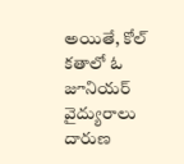అయితే, కోల్ కతాలో ఓ జూనియర్ వైద్యురాలు దారుణ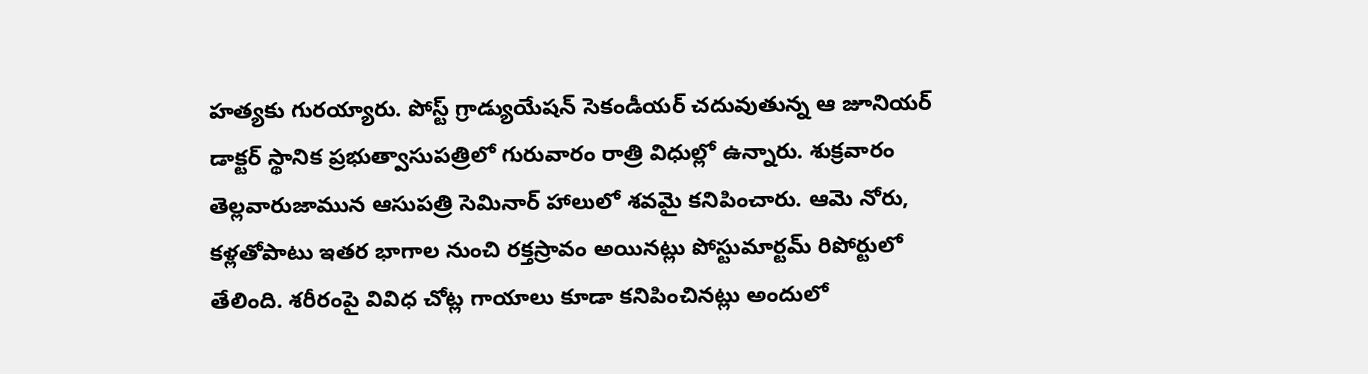హత్యకు గురయ్యారు. పోస్ట్ గ్రాడ్యుయేషన్ సెకండీయర్ చదువుతున్న ఆ జూనియర్ డాక్టర్ స్థానిక ప్రభుత్వాసుపత్రిలో గురువారం రాత్రి విధుల్లో ఉన్నారు. శుక్రవారం తెల్లవారుజామున ఆసుపత్రి సెమినార్ హాలులో శవమై కనిపించారు. ఆమె నోరు, కళ్లతోపాటు ఇతర భాగాల నుంచి రక్తస్రావం అయినట్లు పోస్టుమార్టమ్ రిపోర్టులో తేలింది. శరీరంపై వివిధ చోట్ల గాయాలు కూడా కనిపించినట్లు అందులో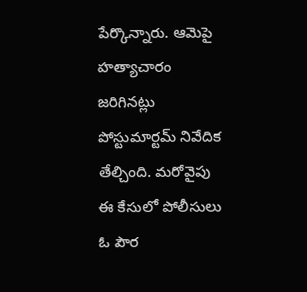పేర్కొన్నారు. ఆమెపై హత్యాచారం జరిగినట్లు పోస్టుమార్టమ్ నివేదిక తేల్చింది. మరోవైపు ఈ కేసులో పోలీసులు ఓ పౌర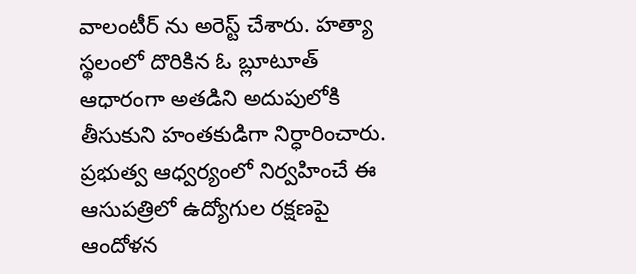వాలంటీర్ ను అరెస్ట్ చేశారు. హత్యా స్థలంలో దొరికిన ఓ బ్లూటూత్ ఆధారంగా అతడిని అదుపులోకి తీసుకుని హంతకుడిగా నిర్ధారించారు. ప్రభుత్వ ఆధ్వర్యంలో నిర్వహించే ఈ ఆసుపత్రిలో ఉద్యోగుల రక్షణపై ఆందోళన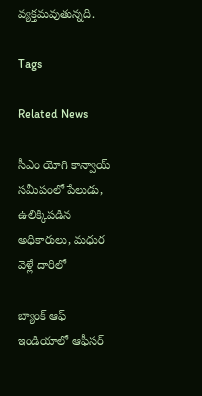వ్యక్తమవుతున్నది.

Tags

Related News

సీఎం యోగి కాన్వాయ్ సమీపంలో పేలుడు, ఉలిక్కిపడిన అధికారులు, మధుర వెళ్లే దారిలో

బ్యాంక్ ఆఫ్ ఇండియాలో ఆఫీసర్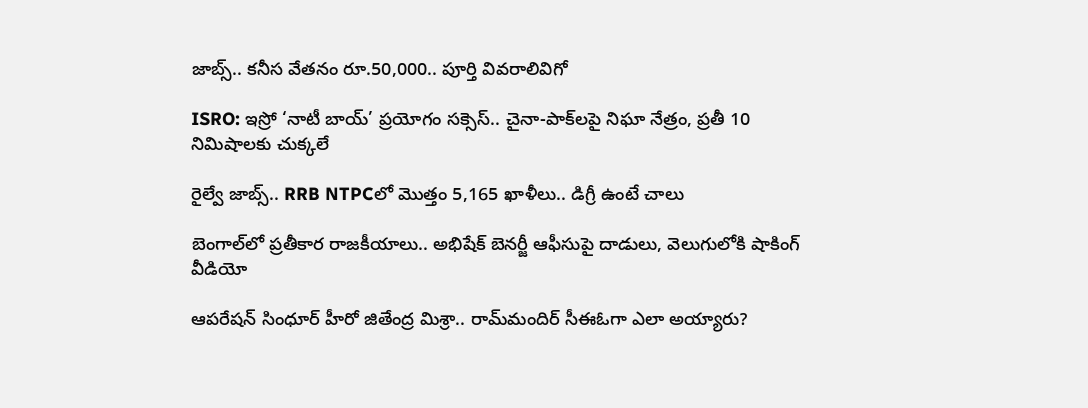జాబ్స్.. కనీస వేతనం రూ.50,000.. పూర్తి వివరాలివిగో

ISRO: ఇస్రో ‘నాటీ బాయ్’ ప్రయోగం సక్సెస్.. చైనా-పాక్‌లపై నిఘా నేత్రం, ప్రతీ 10 నిమిషాలకు చుక్కలే

రైల్వే జాబ్స్.. RRB NTPCలో మొత్తం 5,165 ఖాళీలు.. డిగ్రీ ఉంటే చాలు

బెంగాల్‌లో ప్రతీకార రాజకీయాలు.. అభిషేక్ బెనర్జీ ఆఫీసుపై దాడులు, వెలుగులోకి షాకింగ్ వీడియో

ఆపరేషన్ సింధూర్ హీరో జితేంద్ర మిశ్రా.. రామ్‌మందిర్ సీఈఓగా ఎలా అయ్యారు?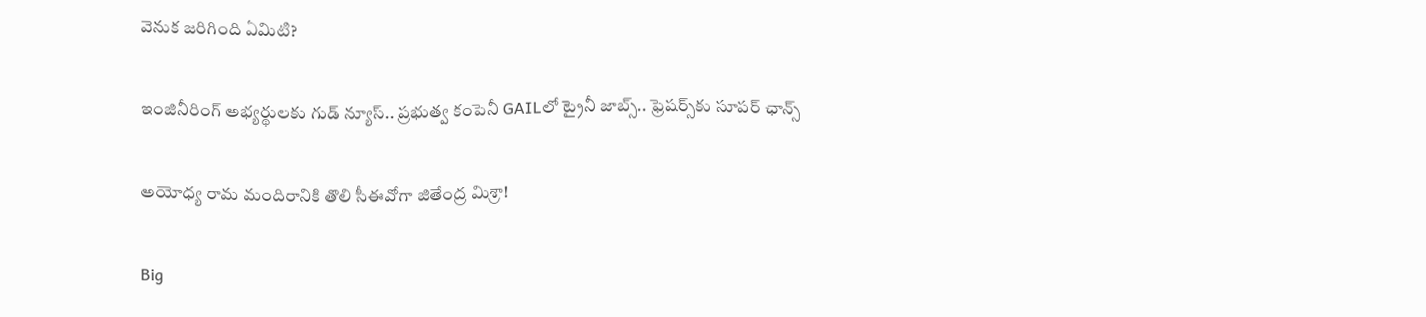వెనుక జరిగింది ఏమిటి?

ఇంజినీరింగ్ అభ్యర్థులకు గుడ్ న్యూస్.. ప్రభుత్వ కంపెనీ GAILలో ట్రైనీ జాబ్స్.. ఫ్రెషర్స్‌కు సూపర్ ఛాన్స్

అయోధ్య రామ మందిరానికి తొలి సీఈవో‌గా జితేంద్ర మిశ్రా!

Big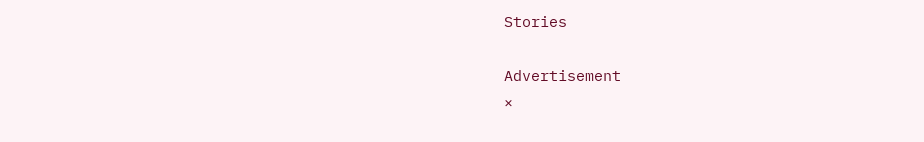Stories

Advertisement
×